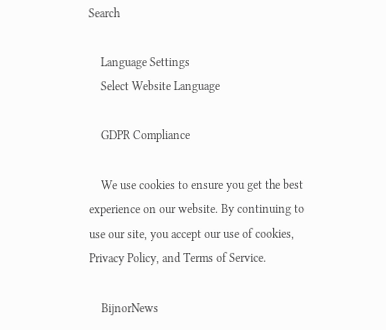Search

    Language Settings
    Select Website Language

    GDPR Compliance

    We use cookies to ensure you get the best experience on our website. By continuing to use our site, you accept our use of cookies, Privacy Policy, and Terms of Service.

    BijnorNews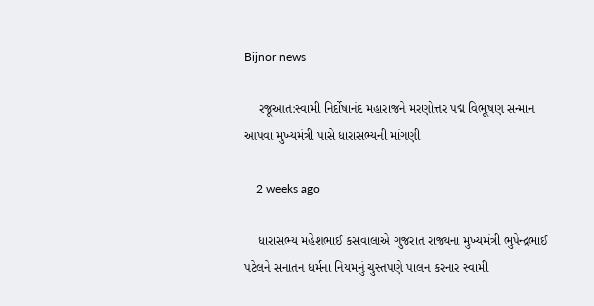Bijnor news

    રજૂઆત:સ્વામી નિર્દોષાનંદ મહારાજને મરણોત્તર પદ્મ વિભૂષણ સન્માન આપવા મુખ્યમંત્રી પાસે ધારાસભ્યની માંગણી

    2 weeks ago

    ધારાસભ્ય મહેશભાઈ કસવાલાએ ગુજરાત રાજ્યના મુખ્યમંત્રી ભુપેન્દ્રભાઈ પટેલને સનાતન ધર્મના નિયમનું ચુસ્તપણે પાલન કરનાર સ્વામી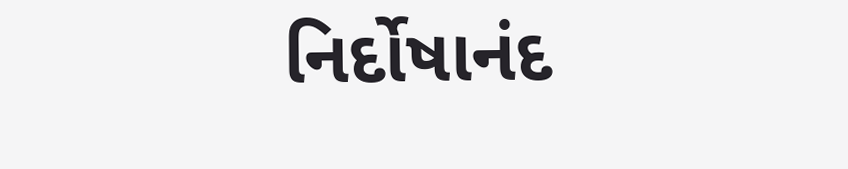નિર્દોષાનંદ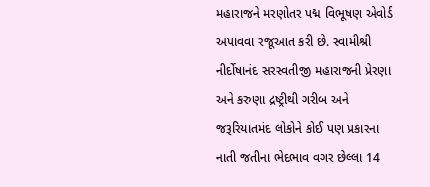મહારાજને મરણોતર પદ્મ વિભૂષણ એવોર્ડ અપાવવા રજૂઆત કરી છે. સ્વામીશ્રી નીર્દોષાનંદ સરસ્વતીજી મહારાજની પ્રેરણા અને કરુણા દ્રષ્ટ્રીથી ગરીબ અને જરૂરિયાતમંદ લોકોને કોઈ પણ પ્રકારના નાતી જતીના ભેદભાવ વગર છેલ્લા 14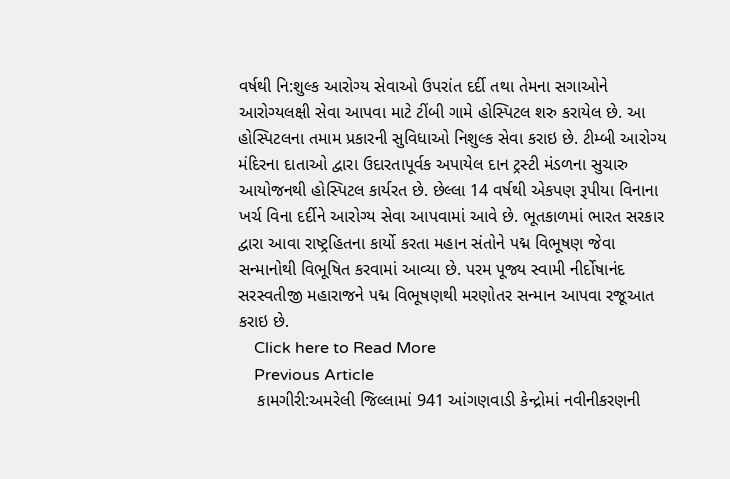વર્ષથી નિ:શુલ્ક આરોગ્ય સેવાઓ ઉપરાંત દર્દી તથા તેમના સગાઓને આરોગ્યલક્ષી સેવા આપવા માટે ટીંબી ગામે હોસ્પિટલ શરુ કરાયેલ છે. આ હોસ્પિટલના તમામ પ્રકારની સુવિધાઓ નિશુલ્ક સેવા કરાઇ છે. ટીમ્બી આરોગ્ય મંદિરના દાતાઓ દ્વારા ઉદારતાપૂર્વક અપાયેલ દાન ટ્રસ્ટી મંડળના સુચારુ આયોજનથી હોસ્પિટલ કાર્યરત છે. છેલ્લા 14 વર્ષથી એકપણ રૂપીયા વિનાના ખર્ચ વિના દર્દીને આરોગ્ય સેવા આપવામાં આવે છે. ભૂતકાળમાં ભારત સરકાર દ્વારા આવા રાષ્ટ્રહિતના કાર્યો કરતા મહાન સંતોને પદ્મ વિભૂષણ જેવા સન્માનોથી વિભૂષિત કરવામાં આવ્યા છે. પરમ પૂજ્ય સ્વામી નીર્દોષાનંદ સરસ્વતીજી મહારાજને પદ્મ વિભૂષણથી મરણોતર સન્માન આપવા રજૂઆત કરાઇ છે.
    Click here to Read More
    Previous Article
    કામગીરી:અમરેલી જિલ્લામાં 941 આંગણવાડી કેન્દ્રોમાં નવીનીકરણની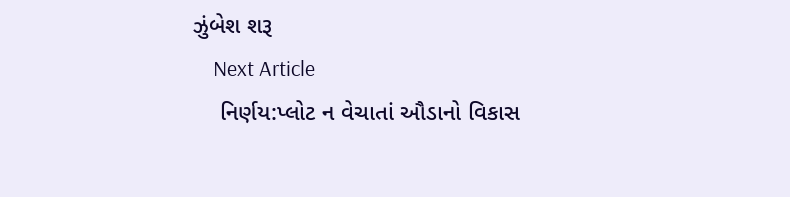ઝુંબેશ શરૂ
    Next Article
    નિર્ણય:પ્લોટ ન વેચાતાં ઔડાનો વિકાસ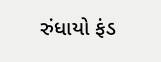રુંધાયો ફંડ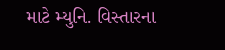માટે મ્યુનિ. વિસ્તારના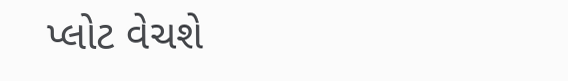પ્લોટ વેચશે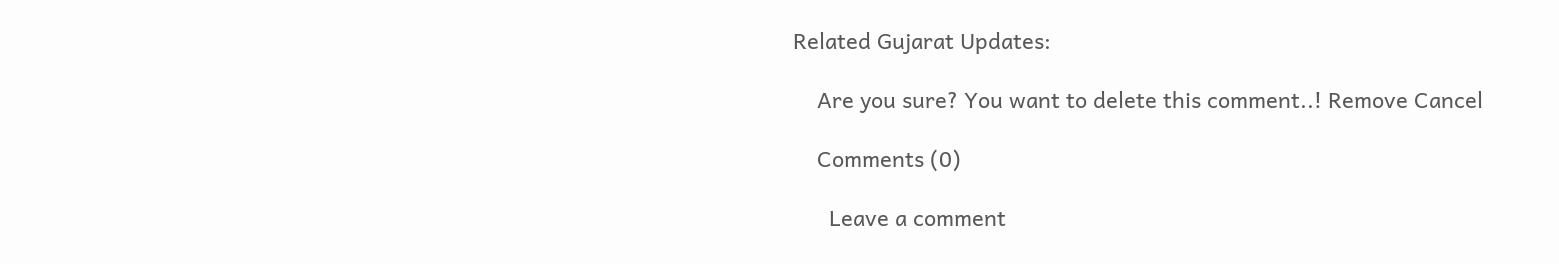Related Gujarat Updates:

    Are you sure? You want to delete this comment..! Remove Cancel

    Comments (0)

      Leave a comment